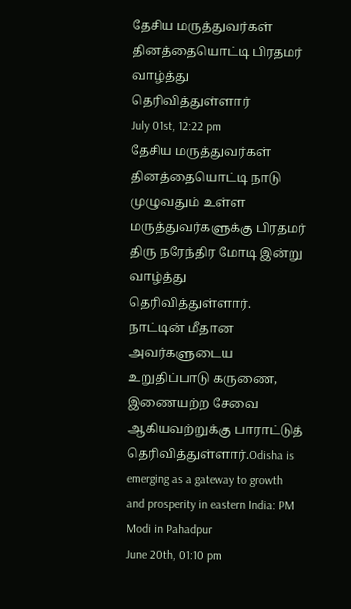தேசிய மருத்துவர்கள் தினத்தையொட்டி பிரதமர் வாழ்த்து தெரிவித்துள்ளார்
July 01st, 12:22 pm
தேசிய மருத்துவர்கள் தினத்தையொட்டி நாடு முழுவதும் உள்ள மருத்துவர்களுக்கு பிரதமர் திரு நரேந்திர மோடி இன்று வாழ்த்து தெரிவித்துள்ளார். நாட்டின் மீதான அவர்களுடைய உறுதிப்பாடு கருணை, இணையற்ற சேவை ஆகியவற்றுக்கு பாராட்டுத் தெரிவித்துள்ளார்.Odisha is emerging as a gateway to growth and prosperity in eastern India: PM Modi in Pahadpur
June 20th, 01:10 pm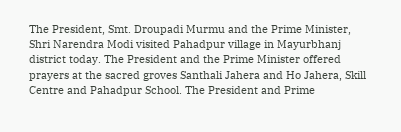The President, Smt. Droupadi Murmu and the Prime Minister, Shri Narendra Modi visited Pahadpur village in Mayurbhanj district today. The President and the Prime Minister offered prayers at the sacred groves Santhali Jahera and Ho Jahera, Skill Centre and Pahadpur School. The President and Prime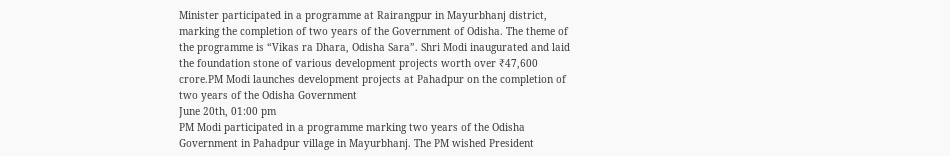Minister participated in a programme at Rairangpur in Mayurbhanj district, marking the completion of two years of the Government of Odisha. The theme of the programme is “Vikas ra Dhara, Odisha Sara”. Shri Modi inaugurated and laid the foundation stone of various development projects worth over ₹47,600 crore.PM Modi launches development projects at Pahadpur on the completion of two years of the Odisha Government
June 20th, 01:00 pm
PM Modi participated in a programme marking two years of the Odisha Government in Pahadpur village in Mayurbhanj. The PM wished President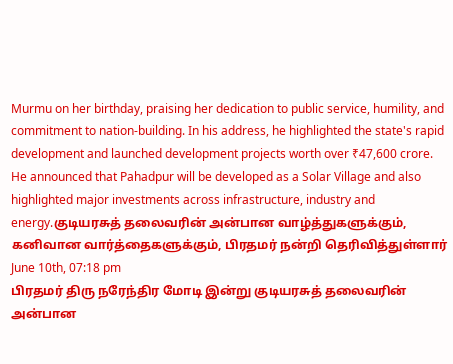Murmu on her birthday, praising her dedication to public service, humility, and commitment to nation-building. In his address, he highlighted the state's rapid development and launched development projects worth over ₹47,600 crore. He announced that Pahadpur will be developed as a Solar Village and also highlighted major investments across infrastructure, industry and energy.குடியரசுத் தலைவரின் அன்பான வாழ்த்துகளுக்கும், கனிவான வார்த்தைகளுக்கும், பிரதமர் நன்றி தெரிவித்துள்ளார்
June 10th, 07:18 pm
பிரதமர் திரு நரேந்திர மோடி இன்று குடியரசுத் தலைவரின் அன்பான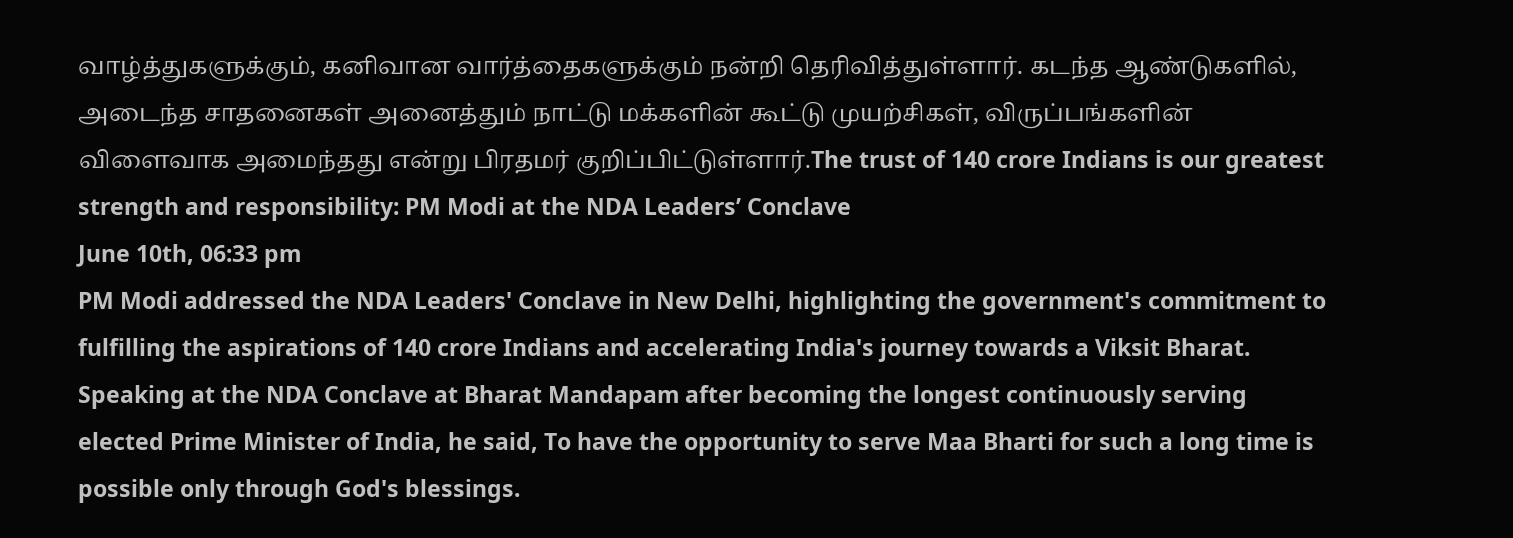வாழ்த்துகளுக்கும், கனிவான வார்த்தைகளுக்கும் நன்றி தெரிவித்துள்ளார். கடந்த ஆண்டுகளில், அடைந்த சாதனைகள் அனைத்தும் நாட்டு மக்களின் கூட்டு முயற்சிகள், விருப்பங்களின் விளைவாக அமைந்தது என்று பிரதமர் குறிப்பிட்டுள்ளார்.The trust of 140 crore Indians is our greatest strength and responsibility: PM Modi at the NDA Leaders’ Conclave
June 10th, 06:33 pm
PM Modi addressed the NDA Leaders' Conclave in New Delhi, highlighting the government's commitment to fulfilling the aspirations of 140 crore Indians and accelerating India's journey towards a Viksit Bharat. Speaking at the NDA Conclave at Bharat Mandapam after becoming the longest continuously serving elected Prime Minister of India, he said, To have the opportunity to serve Maa Bharti for such a long time is possible only through God's blessings.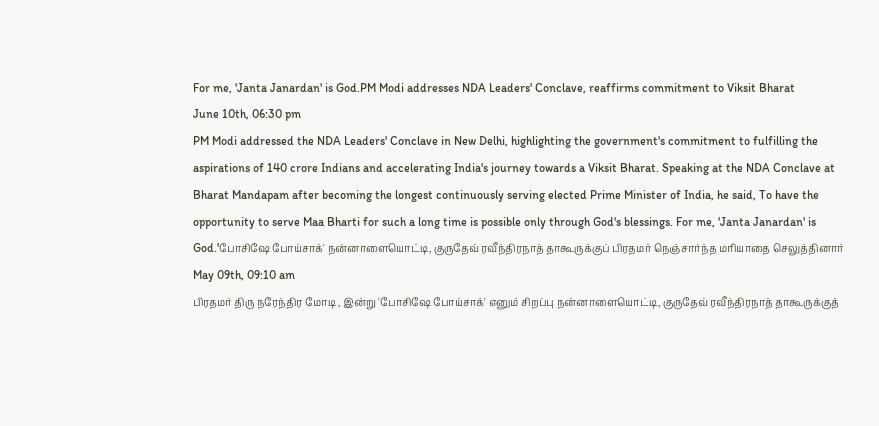For me, 'Janta Janardan' is God.PM Modi addresses NDA Leaders' Conclave, reaffirms commitment to Viksit Bharat
June 10th, 06:30 pm
PM Modi addressed the NDA Leaders' Conclave in New Delhi, highlighting the government's commitment to fulfilling the aspirations of 140 crore Indians and accelerating India's journey towards a Viksit Bharat. Speaking at the NDA Conclave at Bharat Mandapam after becoming the longest continuously serving elected Prime Minister of India, he said, To have the opportunity to serve Maa Bharti for such a long time is possible only through God's blessings. For me, 'Janta Janardan' is God.'போசிஷே போய்சாக்' நன்னாளையொட்டி, குருதேவ் ரவீந்திரநாத் தாகூருக்குப் பிரதமர் நெஞ்சார்ந்த மரியாதை செலுத்தினார்
May 09th, 09:10 am
பிரதமர் திரு நரேந்திர மோடி , இன்று 'போசிஷே போய்சாக்' எனும் சிறப்பு நன்னாளையொட்டி, குருதேவ் ரவீந்திரநாத் தாகூருக்குத்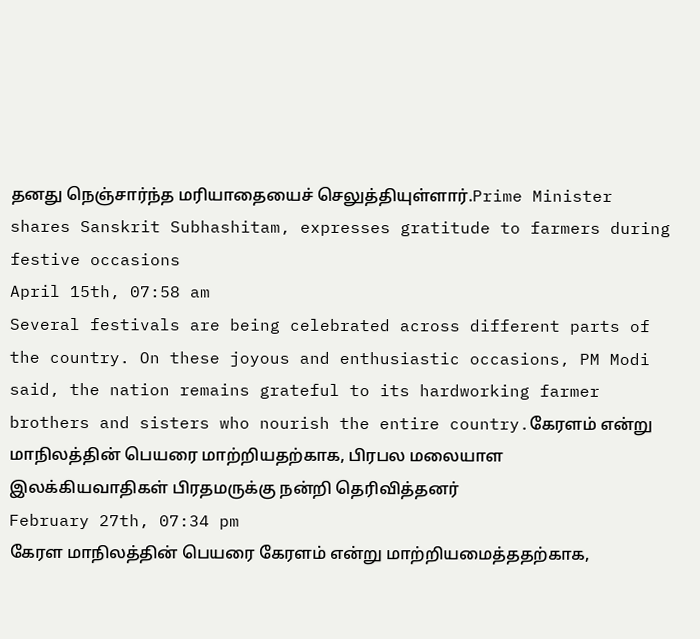தனது நெஞ்சார்ந்த மரியாதையைச் செலுத்தியுள்ளார்.Prime Minister shares Sanskrit Subhashitam, expresses gratitude to farmers during festive occasions
April 15th, 07:58 am
Several festivals are being celebrated across different parts of the country. On these joyous and enthusiastic occasions, PM Modi said, the nation remains grateful to its hardworking farmer brothers and sisters who nourish the entire country.கேரளம் என்று மாநிலத்தின் பெயரை மாற்றியதற்காக, பிரபல மலையாள இலக்கியவாதிகள் பிரதமருக்கு நன்றி தெரிவித்தனர்
February 27th, 07:34 pm
கேரள மாநிலத்தின் பெயரை கேரளம் என்று மாற்றியமைத்ததற்காக,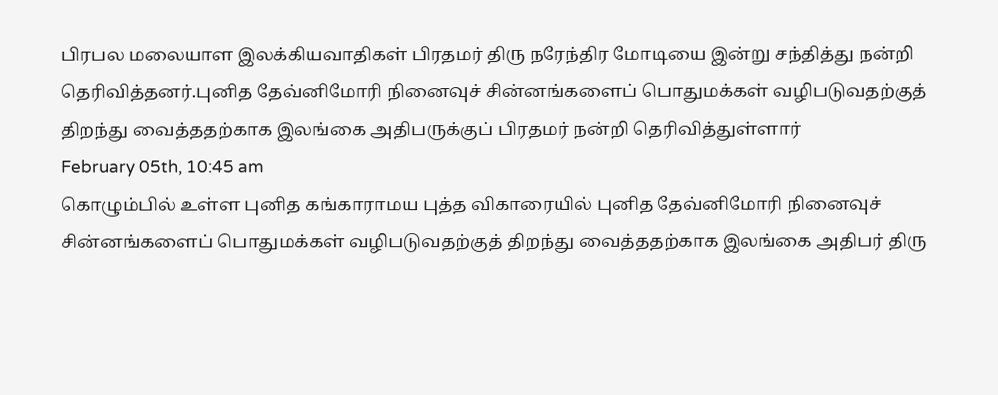பிரபல மலையாள இலக்கியவாதிகள் பிரதமர் திரு நரேந்திர மோடியை இன்று சந்தித்து நன்றி தெரிவித்தனர்.புனித தேவ்னிமோரி நினைவுச் சின்னங்களைப் பொதுமக்கள் வழிபடுவதற்குத் திறந்து வைத்ததற்காக இலங்கை அதிபருக்குப் பிரதமர் நன்றி தெரிவித்துள்ளார்
February 05th, 10:45 am
கொழும்பில் உள்ள புனித கங்காராமய புத்த விகாரையில் புனித தேவ்னிமோரி நினைவுச் சின்னங்களைப் பொதுமக்கள் வழிபடுவதற்குத் திறந்து வைத்ததற்காக இலங்கை அதிபர் திரு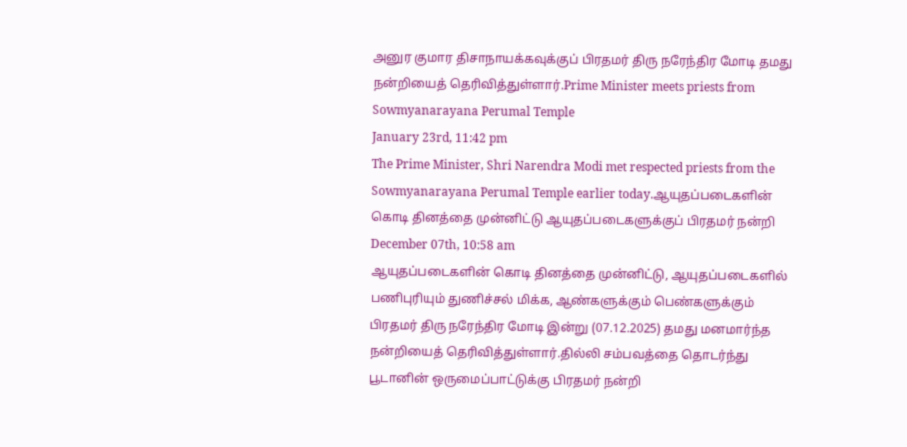அனுர குமார திசாநாயக்கவுக்குப் பிரதமர் திரு நரேந்திர மோடி தமது நன்றியைத் தெரிவித்துள்ளார்.Prime Minister meets priests from Sowmyanarayana Perumal Temple
January 23rd, 11:42 pm
The Prime Minister, Shri Narendra Modi met respected priests from the Sowmyanarayana Perumal Temple earlier today.ஆயுதப்படைகளின் கொடி தினத்தை முன்னிட்டு ஆயுதப்படைகளுக்குப் பிரதமர் நன்றி
December 07th, 10:58 am
ஆயுதப்படைகளின் கொடி தினத்தை முன்னிட்டு, ஆயுதப்படைகளில் பணிபுரியும் துணிச்சல் மிக்க, ஆண்களுக்கும் பெண்களுக்கும் பிரதமர் திரு நரேந்திர மோடி இன்று (07.12.2025) தமது மனமார்ந்த நன்றியைத் தெரிவித்துள்ளார்.தில்லி சம்பவத்தை தொடர்ந்து பூடானின் ஒருமைப்பாட்டுக்கு பிரதமர் நன்றி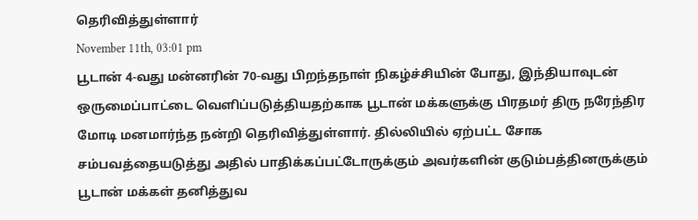தெரிவித்துள்ளார்
November 11th, 03:01 pm
பூடான் 4-வது மன்னரின் 70-வது பிறந்தநாள் நிகழ்ச்சியின் போது, இந்தியாவுடன் ஒருமைப்பாட்டை வெளிப்படுத்தியதற்காக பூடான் மக்களுக்கு பிரதமர் திரு நரேந்திர மோடி மனமார்ந்த நன்றி தெரிவித்துள்ளார். தில்லியில் ஏற்பட்ட சோக சம்பவத்தையடுத்து அதில் பாதிக்கப்பட்டோருக்கும் அவர்களின் குடும்பத்தினருக்கும் பூடான் மக்கள் தனித்துவ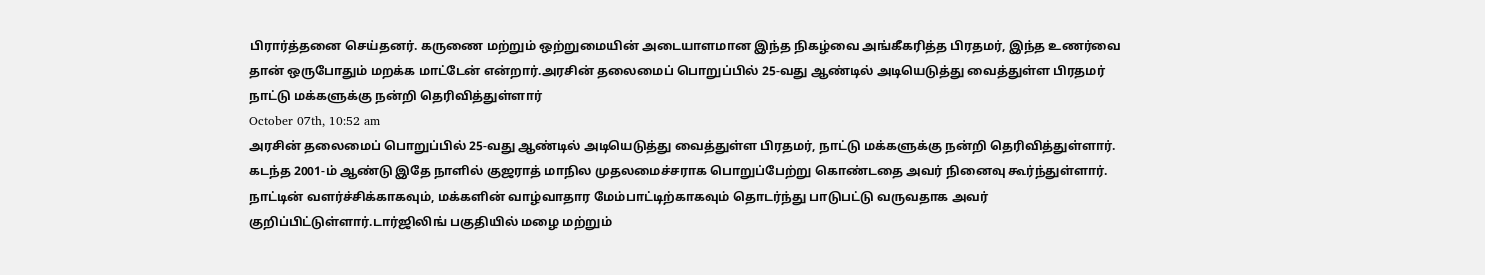பிரார்த்தனை செய்தனர். கருணை மற்றும் ஒற்றுமையின் அடையாளமான இந்த நிகழ்வை அங்கீகரித்த பிரதமர், இந்த உணர்வை தான் ஒருபோதும் மறக்க மாட்டேன் என்றார்.அரசின் தலைமைப் பொறுப்பில் 25-வது ஆண்டில் அடியெடுத்து வைத்துள்ள பிரதமர் நாட்டு மக்களுக்கு நன்றி தெரிவித்துள்ளார்
October 07th, 10:52 am
அரசின் தலைமைப் பொறுப்பில் 25-வது ஆண்டில் அடியெடுத்து வைத்துள்ள பிரதமர், நாட்டு மக்களுக்கு நன்றி தெரிவித்துள்ளார். கடந்த 2001-ம் ஆண்டு இதே நாளில் குஜராத் மாநில முதலமைச்சராக பொறுப்பேற்று கொண்டதை அவர் நினைவு கூர்ந்துள்ளார். நாட்டின் வளர்ச்சிக்காகவும், மக்களின் வாழ்வாதார மேம்பாட்டிற்காகவும் தொடர்ந்து பாடுபட்டு வருவதாக அவர் குறிப்பிட்டுள்ளார்.டார்ஜிலிங் பகுதியில் மழை மற்றும்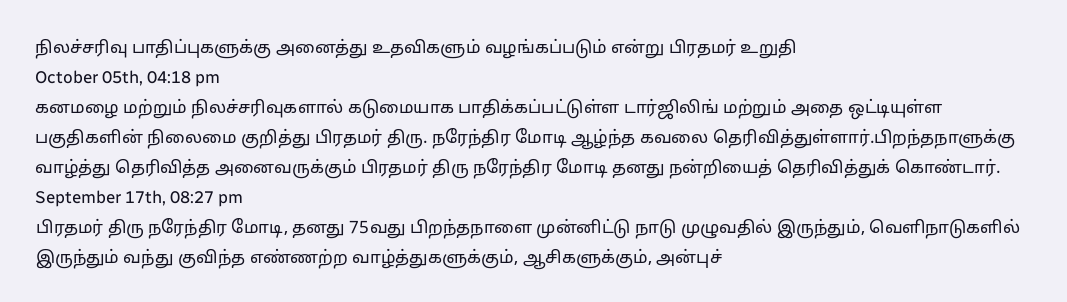நிலச்சரிவு பாதிப்புகளுக்கு அனைத்து உதவிகளும் வழங்கப்படும் என்று பிரதமர் உறுதி
October 05th, 04:18 pm
கனமழை மற்றும் நிலச்சரிவுகளால் கடுமையாக பாதிக்கப்பட்டுள்ள டார்ஜிலிங் மற்றும் அதை ஒட்டியுள்ள பகுதிகளின் நிலைமை குறித்து பிரதமர் திரு. நரேந்திர மோடி ஆழ்ந்த கவலை தெரிவித்துள்ளார்.பிறந்தநாளுக்கு வாழ்த்து தெரிவித்த அனைவருக்கும் பிரதமர் திரு நரேந்திர மோடி தனது நன்றியைத் தெரிவித்துக் கொண்டார்.
September 17th, 08:27 pm
பிரதமர் திரு நரேந்திர மோடி, தனது 75வது பிறந்தநாளை முன்னிட்டு நாடு முழுவதில் இருந்தும், வெளிநாடுகளில் இருந்தும் வந்து குவிந்த எண்ணற்ற வாழ்த்துகளுக்கும், ஆசிகளுக்கும், அன்புச்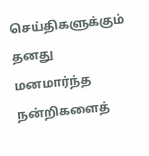செய்திகளுக்கும் தனது மனமார்ந்த நன்றிகளைத்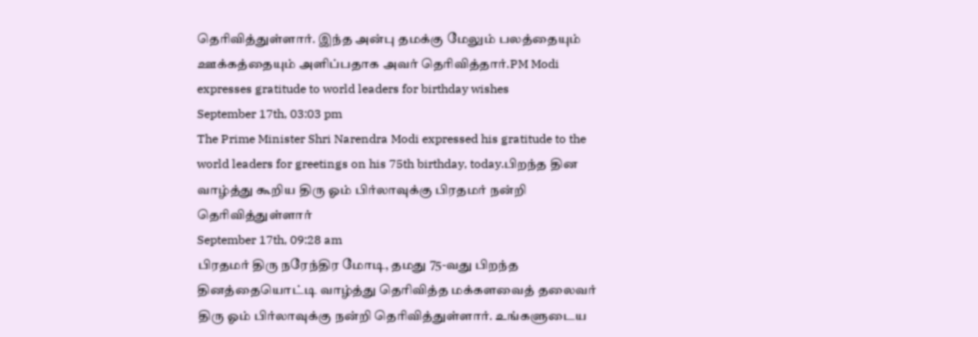தெரிவித்துள்ளார். இந்த அன்பு தமக்கு மேலும் பலத்தையும் ஊக்கத்தையும் அளிப்பதாக அவர் தெரிவித்தார்.PM Modi expresses gratitude to world leaders for birthday wishes
September 17th, 03:03 pm
The Prime Minister Shri Narendra Modi expressed his gratitude to the world leaders for greetings on his 75th birthday, today.பிறந்த தின வாழ்த்து கூறிய திரு ஓம் பிர்லாவுக்கு பிரதமர் நன்றி தெரிவித்துள்ளார்
September 17th, 09:28 am
பிரதமர் திரு நரேந்திர மோடி, தமது 75-வது பிறந்த தினத்தையொட்டி வாழ்த்து தெரிவித்த மக்களவைத் தலைவர் திரு ஓம் பிர்லாவுக்கு நன்றி தெரிவித்துள்ளார். உங்களுடைய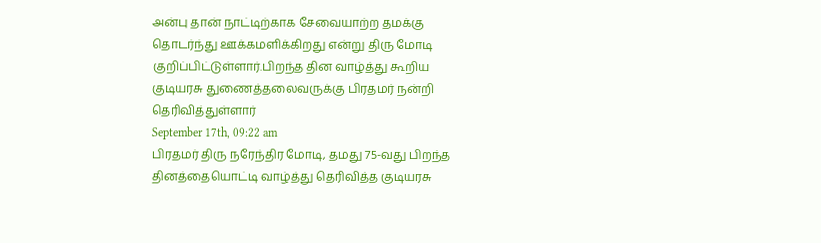அன்பு தான் நாட்டிற்காக சேவையாற்ற தமக்கு தொடர்ந்து ஊக்கமளிக்கிறது என்று திரு மோடி குறிப்பிட்டுள்ளார்.பிறந்த தின வாழ்த்து கூறிய குடியரசு துணைத்தலைவருக்கு பிரதமர் நன்றி தெரிவித்துள்ளார்
September 17th, 09:22 am
பிரதமர் திரு நரேந்திர மோடி, தமது 75-வது பிறந்த தினத்தையொட்டி வாழ்த்து தெரிவித்த குடியரசு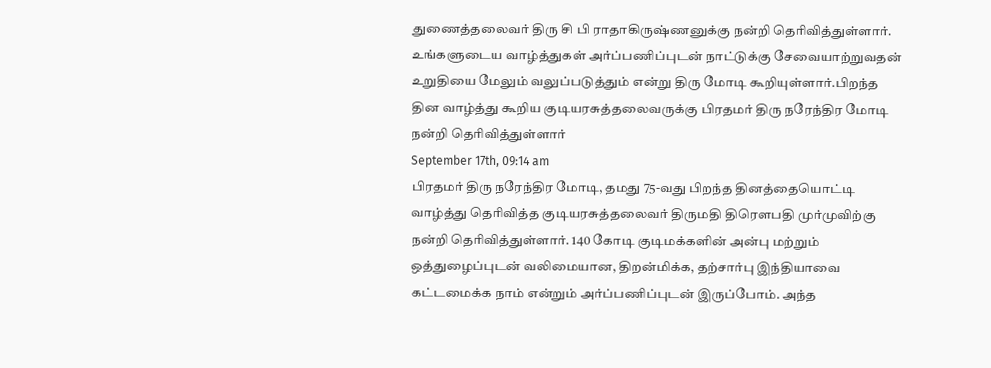துணைத்தலைவர் திரு சி பி ராதாகிருஷ்ணனுக்கு நன்றி தெரிவித்துள்ளார். உங்களுடைய வாழ்த்துகள் அர்ப்பணிப்புடன் நாட்டுக்கு சேவையாற்றுவதன் உறுதியை மேலும் வலுப்படுத்தும் என்று திரு மோடி கூறியுள்ளார்.பிறந்த தின வாழ்த்து கூறிய குடியரசுத்தலைவருக்கு பிரதமர் திரு நரேந்திர மோடி நன்றி தெரிவித்துள்ளார்
September 17th, 09:14 am
பிரதமர் திரு நரேந்திர மோடி, தமது 75-வது பிறந்த தினத்தையொட்டி வாழ்த்து தெரிவித்த குடியரசுத்தலைவர் திருமதி திரௌபதி முர்முவிற்கு நன்றி தெரிவித்துள்ளார். 140 கோடி குடிமக்களின் அன்பு மற்றும் ஒத்துழைப்புடன் வலிமையான, திறன்மிக்க, தற்சார்பு இந்தியாவை கட்டமைக்க நாம் என்றும் அர்ப்பணிப்புடன் இருப்போம். அந்த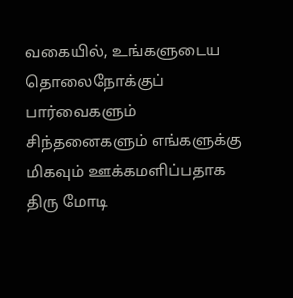வகையில், உங்களுடைய தொலைநோக்குப் பார்வைகளும் சிந்தனைகளும் எங்களுக்கு மிகவும் ஊக்கமளிப்பதாக திரு மோடி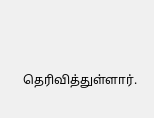தெரிவித்துள்ளார்.